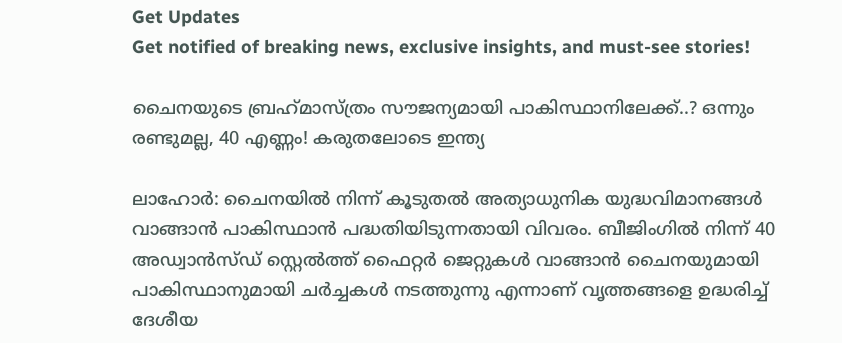Get Updates
Get notified of breaking news, exclusive insights, and must-see stories!

ചൈനയുടെ ബ്രഹ്‌മാസ്ത്രം സൗജന്യമായി പാകിസ്ഥാനിലേക്ക്..? ഒന്നും രണ്ടുമല്ല, 40 എണ്ണം! കരുതലോടെ ഇന്ത്യ

ലാഹോര്‍: ചൈനയില്‍ നിന്ന് കൂടുതല്‍ അത്യാധുനിക യുദ്ധവിമാനങ്ങള്‍ വാങ്ങാന്‍ പാകിസ്ഥാന്‍ പദ്ധതിയിടുന്നതായി വിവരം. ബീജിംഗില്‍ നിന്ന് 40 അഡ്വാന്‍സ്ഡ് സ്റ്റെല്‍ത്ത് ഫൈറ്റര്‍ ജെറ്റുകള്‍ വാങ്ങാന്‍ ചൈനയുമായി പാകിസ്ഥാനുമായി ചര്‍ച്ചകള്‍ നടത്തുന്നു എന്നാണ് വൃത്തങ്ങളെ ഉദ്ധരിച്ച് ദേശീയ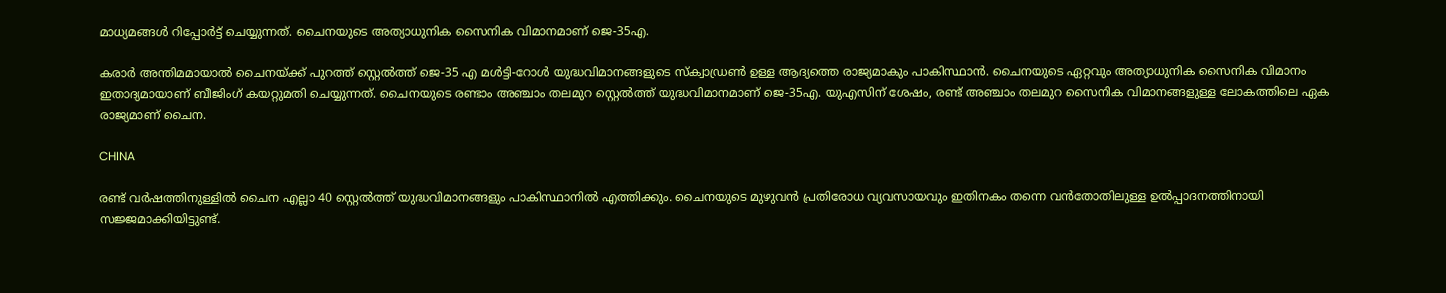മാധ്യമങ്ങള്‍ റിപ്പോര്‍ട്ട് ചെയ്യുന്നത്. ചൈനയുടെ അത്യാധുനിക സൈനിക വിമാനമാണ് ജെ-35എ.

കരാര്‍ അന്തിമമായാല്‍ ചൈനയ്ക്ക് പുറത്ത് സ്റ്റെല്‍ത്ത് ജെ-35 എ മള്‍ട്ടി-റോള്‍ യുദ്ധവിമാനങ്ങളുടെ സ്‌ക്വാഡ്രണ്‍ ഉള്ള ആദ്യത്തെ രാജ്യമാകും പാകിസ്ഥാന്‍. ചൈനയുടെ ഏറ്റവും അത്യാധുനിക സൈനിക വിമാനം ഇതാദ്യമായാണ് ബീജിംഗ് കയറ്റുമതി ചെയ്യുന്നത്. ചൈനയുടെ രണ്ടാം അഞ്ചാം തലമുറ സ്റ്റെല്‍ത്ത് യുദ്ധവിമാനമാണ് ജെ-35എ. യുഎസിന് ശേഷം, രണ്ട് അഞ്ചാം തലമുറ സൈനിക വിമാനങ്ങളുള്ള ലോകത്തിലെ ഏക രാജ്യമാണ് ചൈന.

CHINA

രണ്ട് വര്‍ഷത്തിനുള്ളില്‍ ചൈന എല്ലാ 40 സ്റ്റെല്‍ത്ത് യുദ്ധവിമാനങ്ങളും പാകിസ്ഥാനില്‍ എത്തിക്കും. ചൈനയുടെ മുഴുവന്‍ പ്രതിരോധ വ്യവസായവും ഇതിനകം തന്നെ വന്‍തോതിലുള്ള ഉല്‍പ്പാദനത്തിനായി സജ്ജമാക്കിയിട്ടുണ്ട്.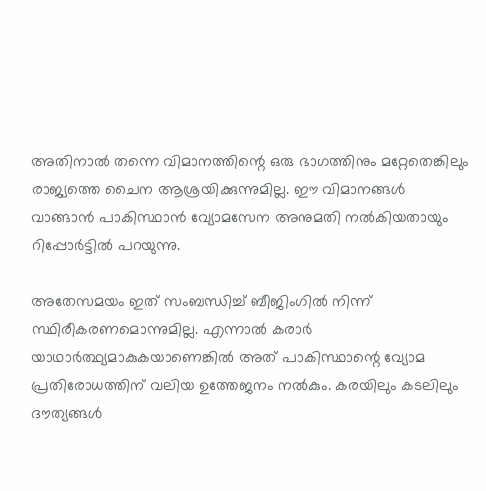അതിനാല്‍ തന്നെ വിമാനത്തിന്റെ ഒരു ഭാഗത്തിനും മറ്റേതെങ്കിലും രാജ്യത്തെ ചൈന ആശ്രയിക്കുന്നുമില്ല. ഈ വിമാനങ്ങള്‍ വാങ്ങാന്‍ പാകിസ്ഥാന്‍ വ്യോമസേന അനുമതി നല്‍കിയതായും റിപ്പോര്‍ട്ടില്‍ പറയുന്നു.

അതേസമയം ഇത് സംബന്ധിച്ച് ബീജിംഗില്‍ നിന്ന് സ്ഥിരീകരണമൊന്നുമില്ല. എന്നാല്‍ കരാര്‍ യാഥാര്‍ത്ഥ്യമാകുകയാണെങ്കില്‍ അത് പാകിസ്ഥാന്റെ വ്യോമ പ്രതിരോധത്തിന് വലിയ ഉത്തേജനം നല്‍കും. കരയിലും കടലിലും ദൗത്യങ്ങള്‍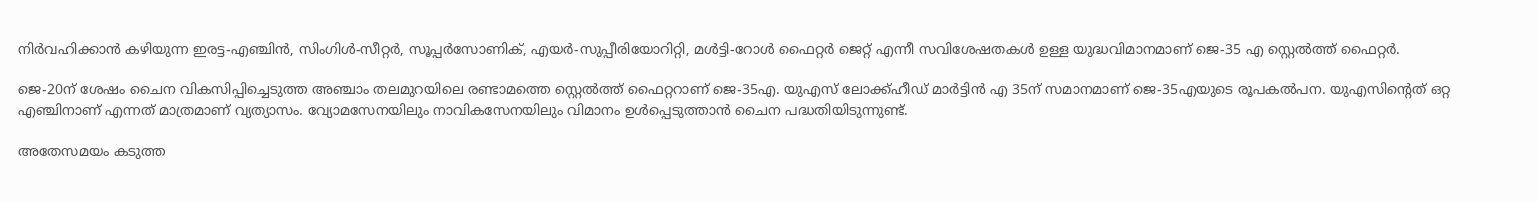നിര്‍വഹിക്കാന്‍ കഴിയുന്ന ഇരട്ട-എഞ്ചിന്‍, സിംഗിള്‍-സീറ്റര്‍, സൂപ്പര്‍സോണിക്, എയര്‍-സുപ്പീരിയോറിറ്റി, മള്‍ട്ടി-റോള്‍ ഫൈറ്റര്‍ ജെറ്റ് എന്നീ സവിശേഷതകള്‍ ഉള്ള യുദ്ധവിമാനമാണ് ജെ-35 എ സ്റ്റെല്‍ത്ത് ഫൈറ്റര്‍.

ജെ-20ന് ശേഷം ചൈന വികസിപ്പിച്ചെടുത്ത അഞ്ചാം തലമുറയിലെ രണ്ടാമത്തെ സ്റ്റെല്‍ത്ത് ഫൈറ്ററാണ് ജെ-35എ. യുഎസ് ലോക്ക്ഹീഡ് മാര്‍ട്ടിന്‍ എ 35ന് സമാനമാണ് ജെ-35എയുടെ രൂപകല്‍പന. യുഎസിന്റെത് ഒറ്റ എഞ്ചിനാണ് എന്നത് മാത്രമാണ് വ്യത്യാസം. വ്യോമസേനയിലും നാവികസേനയിലും വിമാനം ഉള്‍പ്പെടുത്താന്‍ ചൈന പദ്ധതിയിടുന്നുണ്ട്.

അതേസമയം കടുത്ത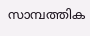സാമ്പത്തിക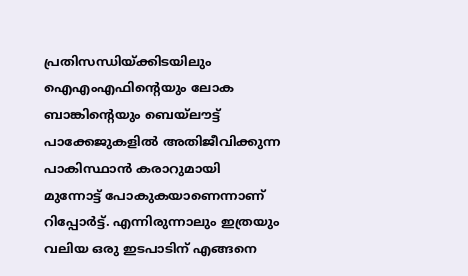പ്രതിസന്ധിയ്ക്കിടയിലും ഐഎംഎഫിന്റെയും ലോക ബാങ്കിന്റെയും ബെയ്ലൗട്ട് പാക്കേജുകളില്‍ അതിജീവിക്കുന്ന പാകിസ്ഥാന്‍ കരാറുമായി മുന്നോട്ട് പോകുകയാണെന്നാണ് റിപ്പോര്‍ട്ട്. എന്നിരുന്നാലും ഇത്രയും വലിയ ഒരു ഇടപാടിന് എങ്ങനെ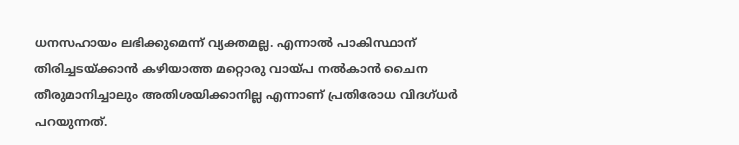ധനസഹായം ലഭിക്കുമെന്ന് വ്യക്തമല്ല. എന്നാല്‍ പാകിസ്ഥാന് തിരിച്ചടയ്ക്കാന്‍ കഴിയാത്ത മറ്റൊരു വായ്പ നല്‍കാന്‍ ചൈന തീരുമാനിച്ചാലും അതിശയിക്കാനില്ല എന്നാണ് പ്രതിരോധ വിദഗ്ധര്‍ പറയുന്നത്.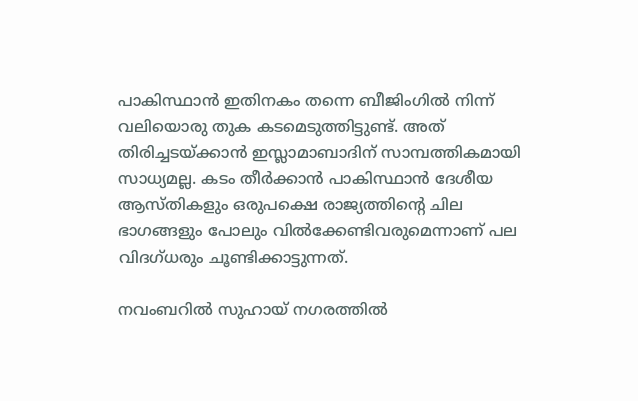പാകിസ്ഥാന്‍ ഇതിനകം തന്നെ ബീജിംഗില്‍ നിന്ന് വലിയൊരു തുക കടമെടുത്തിട്ടുണ്ട്. അത് തിരിച്ചടയ്ക്കാന്‍ ഇസ്ലാമാബാദിന് സാമ്പത്തികമായി സാധ്യമല്ല. കടം തീര്‍ക്കാന്‍ പാകിസ്ഥാന്‍ ദേശീയ ആസ്തികളും ഒരുപക്ഷെ രാജ്യത്തിന്റെ ചില ഭാഗങ്ങളും പോലും വില്‍ക്കേണ്ടിവരുമെന്നാണ് പല വിദഗ്ധരും ചൂണ്ടിക്കാട്ടുന്നത്.

നവംബറില്‍ സുഹായ് നഗരത്തില്‍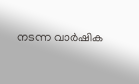നടന്ന വാര്‍ഷിക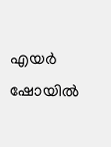എയര്‍ ഷോയില്‍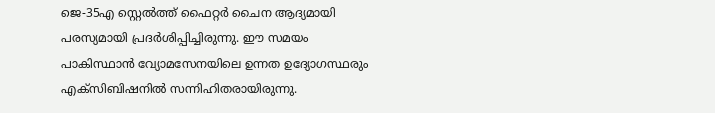ജെ-35എ സ്റ്റെല്‍ത്ത് ഫൈറ്റര്‍ ചൈന ആദ്യമായി പരസ്യമായി പ്രദര്‍ശിപ്പിച്ചിരുന്നു. ഈ സമയം പാകിസ്ഥാന്‍ വ്യോമസേനയിലെ ഉന്നത ഉദ്യോഗസ്ഥരും എക്‌സിബിഷനില്‍ സന്നിഹിതരായിരുന്നു.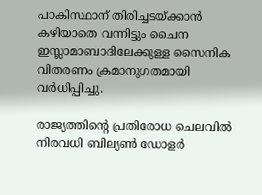പാകിസ്ഥാന് തിരിച്ചടയ്ക്കാന്‍ കഴിയാതെ വന്നിട്ടും ചൈന ഇസ്ലാമാബാദിലേക്കുള്ള സൈനിക വിതരണം ക്രമാനുഗതമായി വര്‍ധിപ്പിച്ചു.

രാജ്യത്തിന്റെ പ്രതിരോധ ചെലവില്‍ നിരവധി ബില്യണ്‍ ഡോളര്‍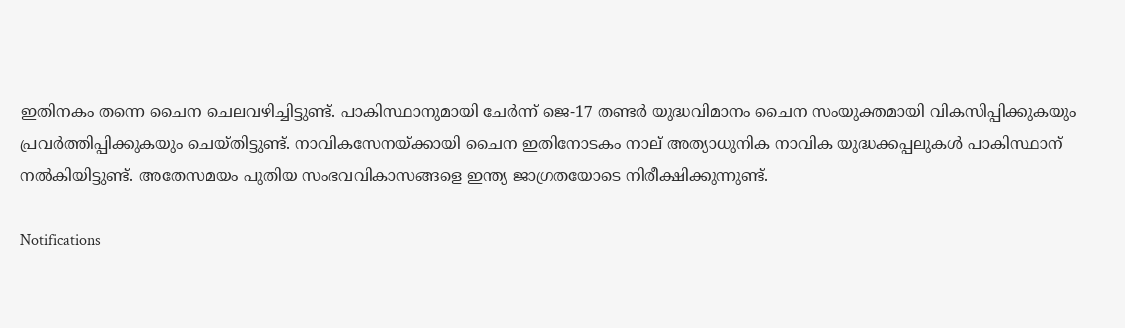ഇതിനകം തന്നെ ചൈന ചെലവഴിച്ചിട്ടുണ്ട്. പാകിസ്ഥാനുമായി ചേര്‍ന്ന് ജെ-17 തണ്ടര്‍ യുദ്ധവിമാനം ചൈന സംയുക്തമായി വികസിപ്പിക്കുകയും പ്രവര്‍ത്തിപ്പിക്കുകയും ചെയ്തിട്ടുണ്ട്. നാവികസേനയ്ക്കായി ചൈന ഇതിനോടകം നാല് അത്യാധുനിക നാവിക യുദ്ധക്കപ്പലുകള്‍ പാകിസ്ഥാന് നല്‍കിയിട്ടുണ്ട്. അതേസമയം പുതിയ സംഭവവികാസങ്ങളെ ഇന്ത്യ ജാഗ്രതയോടെ നിരീക്ഷിക്കുന്നുണ്ട്.

Notifications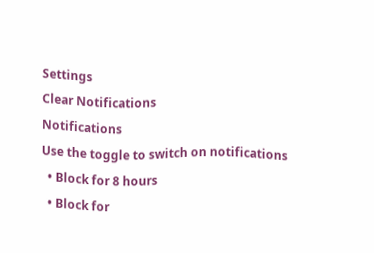Settings
Clear Notifications
Notifications
Use the toggle to switch on notifications
  • Block for 8 hours
  • Block for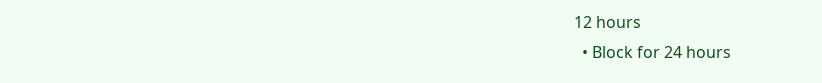12 hours
  • Block for 24 hours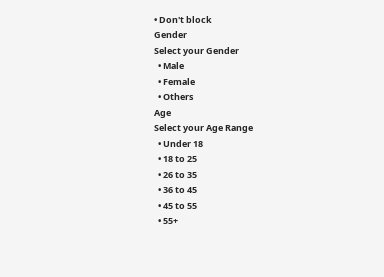• Don't block
Gender
Select your Gender
  • Male
  • Female
  • Others
Age
Select your Age Range
  • Under 18
  • 18 to 25
  • 26 to 35
  • 36 to 45
  • 45 to 55
  • 55+